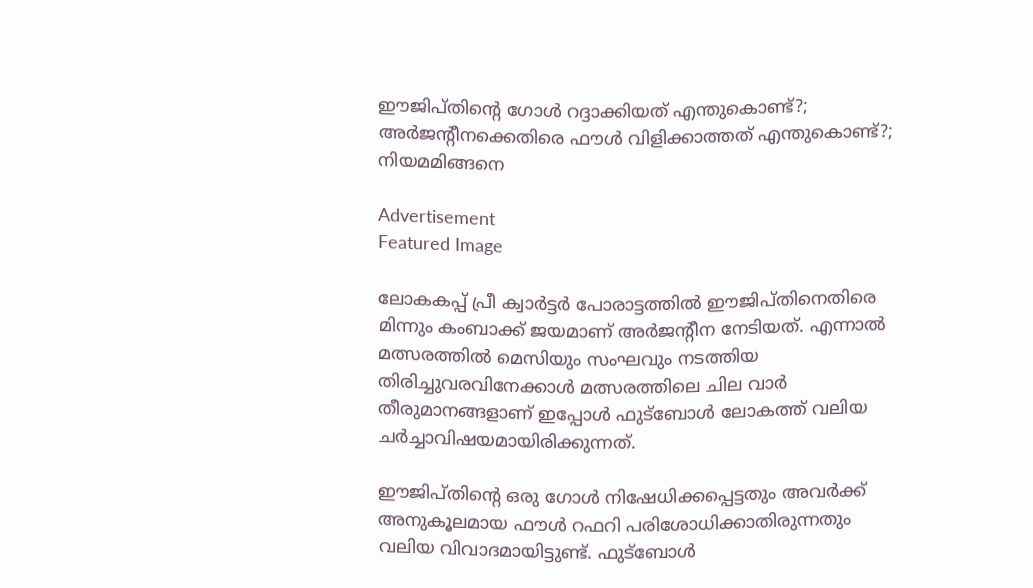ഈജിപ്തിന്റെ ഗോള്‍ റദ്ദാക്കിയത് എന്തുകൊണ്ട്?; അര്‍ജന്റീനക്കെതിരെ ഫൗള്‍ വിളിക്കാത്തത് എന്തുകൊണ്ട്?; നിയമമിങ്ങനെ

Advertisement
Featured Image

ലോകകപ്പ് പ്രീ ക്വാർട്ടർ പോരാട്ടത്തിൽ ഈജിപ്തിനെതിരെ മിന്നും കംബാക്ക് ജയമാണ് അർജന്റീന നേടിയത്. എന്നാൽ മത്സരത്തിൽ മെസിയും സംഘവും നടത്തിയ തിരിച്ചുവരവിനേക്കാള്‍ മത്സരത്തിലെ ചില വാര്‍ തീരുമാനങ്ങളാണ് ഇപ്പോള്‍ ഫുട്‌ബോള്‍ ലോകത്ത് വലിയ ചര്‍ച്ചാവിഷയമായിരിക്കുന്നത്.

ഈജിപ്തിന്റെ ഒരു ഗോള്‍ നിഷേധിക്കപ്പെട്ടതും അവര്‍ക്ക് അനുകൂലമായ ഫൗള്‍ റഫറി പരിശോധിക്കാതിരുന്നതും വലിയ വിവാദമായിട്ടുണ്ട്. ഫുട്‌ബോള്‍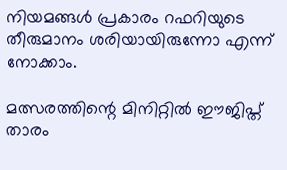നിയമങ്ങള്‍ പ്രകാരം റഫറിയുടെ തീരുമാനം ശരിയായിരുന്നോ എന്ന് നോക്കാം.

മത്സരത്തിന്റെ മിനിറ്റില്‍ ഈജിപ്ത് താരം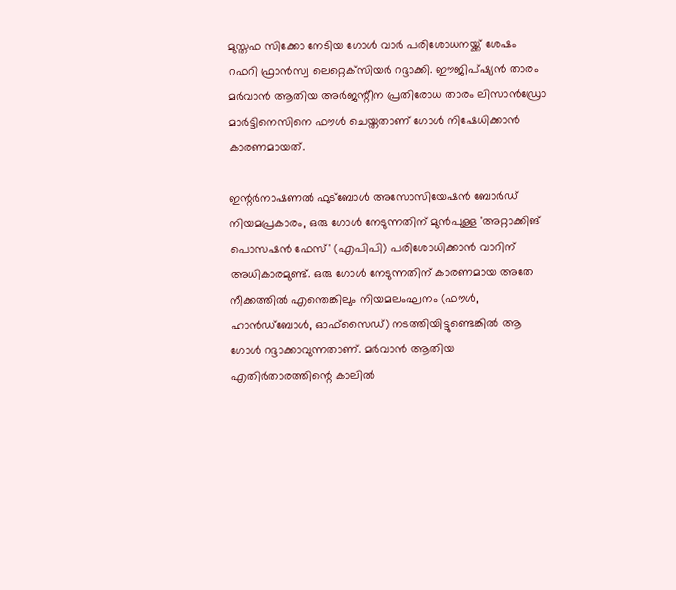മുസ്തഫ സിക്കോ നേടിയ ഗോള്‍ വാര്‍ പരിശോധനയ്ക്ക് ശേഷം റഫറി ഫ്രാന്‍സ്വ ലെറ്റെക്‌സിയര്‍ റദ്ദാക്കി. ഈജിപ്ഷ്യന്‍ താരം മര്‍വാന്‍ ആതിയ അര്‍ജന്റീന പ്രതിരോധ താരം ലിസാന്‍ഡ്രോ മാര്‍ട്ടിനെസിനെ ഫൗള്‍ ചെയ്തതാണ് ഗോള്‍ നിഷേധിക്കാന്‍ കാരണമായത്.

ഇന്റര്‍നാഷണല്‍ ഫുട്‌ബോള്‍ അസോസിയേഷന്‍ ബോര്‍ഡ് നിയമപ്രകാരം, ഒരു ഗോള്‍ നേടുന്നതിന് മുന്‍പുള്ള 'അറ്റാക്കിങ് പൊസഷന്‍ ഫേസ്' (എപിപി) പരിശോധിക്കാന്‍ വാറിന് അധികാരമുണ്ട്. ഒരു ഗോള്‍ നേടുന്നതിന് കാരണമായ അതേ നീക്കത്തില്‍ എന്തെങ്കിലും നിയമലംഘനം (ഫൗള്‍, ഹാന്‍ഡ്ബോള്‍, ഓഫ്സൈഡ്) നടത്തിയിട്ടുണ്ടെങ്കില്‍ ആ ഗോള്‍ റദ്ദാക്കാവുന്നതാണ്. മര്‍വാന്‍ ആതിയ എതിര്‍താരത്തിന്റെ കാലില്‍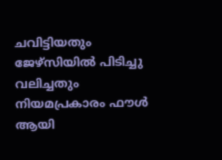ചവിട്ടിയതും ജേഴ്‌സിയില്‍ പിടിച്ചു വലിച്ചതും നിയമപ്രകാരം ഫൗള്‍ ആയി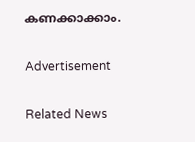കണക്കാക്കാം.

Advertisement

Related News